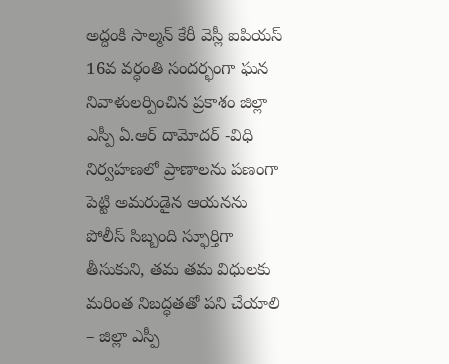అద్దంకి సాల్మన్ కేరీ వెస్లీ ఐపియస్ 16వ వర్ధంతి సందర్భంగా ఘన నివాళులర్పించిన ప్రకాశం జిల్లా ఎస్పీ ఏ.ఆర్ దామోదర్ -విధి నిర్వహణలో ప్రాణాలను పణంగా పెట్టి అమరుడైన ఆయనను పోలీస్ సిబ్బంది స్ఫూర్తిగా తీసుకుని, తమ తమ విధులకు మరింత నిబద్ధతతో పని చేయాలి – జిల్లా ఎస్పీ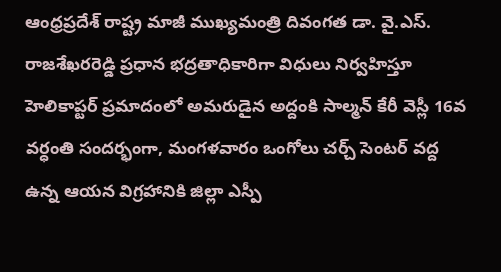ఆంధ్రప్రదేశ్ రాష్ట్ర మాజీ ముఖ్యమంత్రి దివంగత డా. వై.ఎస్. రాజశేఖరరెడ్డి ప్రధాన భద్రతాధికారిగా విధులు నిర్వహిస్తూ హెలికాప్టర్ ప్రమాదంలో అమరుడైన అద్దంకి సాల్మన్ కేరీ వెస్లీ 16వ వర్ధంతి సందర్భంగా, మంగళవారం ఒంగోలు చర్చ్ సెంటర్ వద్ద ఉన్న ఆయన విగ్రహానికి జిల్లా ఎస్పీ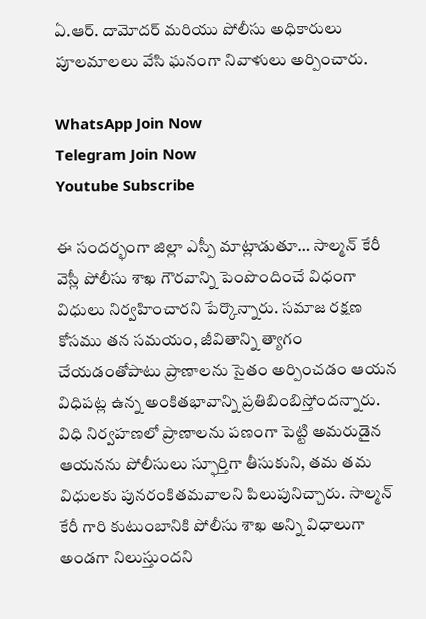ఏ.ఆర్. దామోదర్ మరియు పోలీసు అధికారులు పూలమాలలు వేసి ఘనంగా నివాళులు అర్పించారు.

WhatsApp Join Now
Telegram Join Now
Youtube Subscribe

ఈ సందర్భంగా జిల్లా ఎస్పీ మాట్లాడుతూ… సాల్మన్ కేరీ వెస్లీ పోలీసు శాఖ గౌరవాన్ని పెంపొందించే విధంగా విధులు నిర్వహించారని పేర్కొన్నారు. సమాజ రక్షణ కోసము తన సమయం, జీవితాన్ని త్యాగం చేయడంతోపాటు ప్రాణాలను సైతం అర్పించడం ఆయన విధిపట్ల ఉన్న అంకితభావాన్ని ప్రతిబింబిస్తోందన్నారు. విధి నిర్వహణలో ప్రాణాలను పణంగా పెట్టి అమరుడైన ఆయనను పోలీసులు స్ఫూర్తిగా తీసుకుని, తమ తమ విధులకు పునరంకితమవాలని పిలుపునిచ్చారు. సాల్మన్ కేరీ గారి కుటుంబానికి పోలీసు శాఖ అన్ని విధాలుగా అండగా నిలుస్తుందని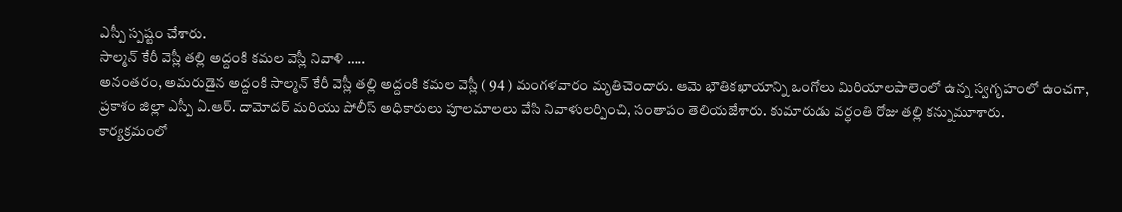ఎస్పీ స్పష్టం చేశారు.
సాల్మన్ కేరీ వెస్లీ తల్లి అద్దంకి కమల వెస్లీ నివాళి …..
అనంతరం, అమరుడైన అద్దంకి సాల్మన్ కేరీ వెస్లీ తల్లి అద్దంకి కమల వెస్లీ ( 94 ) మంగళవారం మృతిచెందారు. ఆమె భౌతికఖాయాన్ని ఒంగోలు మిరియాలపాలెంలో ఉన్న స్వగృహంలో ఉంచగా, ప్రకాశం జిల్లా ఎస్పీ ఏ.ఆర్. దామోదర్ మరియు పోలీస్ అధికారులు పూలమాలలు వేసి నివాళులర్పించి, సంతాపం తెలియజేశారు. కుమారుడు వర్ధంతి రోజు తల్లి కన్నుమూశారు.
కార్యక్రమంలో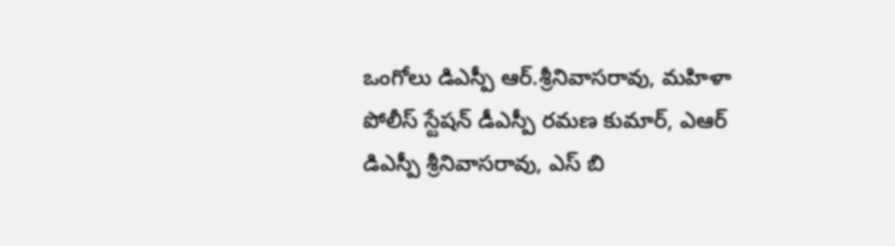ఒంగోలు డిఎస్పీ ఆర్.శ్రీనివాసరావు, మహిళా పోలీస్ స్టేషన్ డీఎస్పీ రమణ కుమార్, ఎఆర్ డిఎస్పీ శ్రీనివాసరావు, ఎస్ బి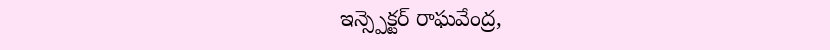ఇన్స్పెక్టర్ రాఘవేంద్ర,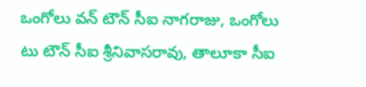ఒంగోలు వన్ టౌన్ సీఐ నాగరాజు, ఒంగోలు టు టౌన్ సీఐ శ్రీనివాసరావు, తాలూకా సీఐ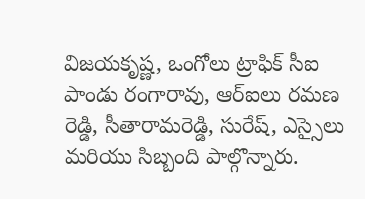విజయకృష్ణ, ఒంగోలు ట్రాఫిక్ సీఐ పాండు రంగారావు, ఆర్ఐలు రమణ రెడ్డి, సీతారామరెడ్డి, సురేష్, ఎస్సైలు మరియు సిబ్బంది పాల్గొన్నారు.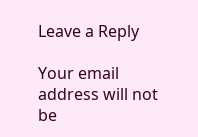Leave a Reply

Your email address will not be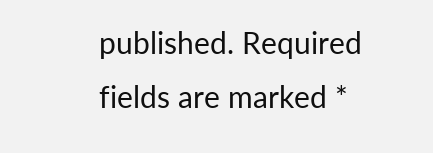published. Required fields are marked *